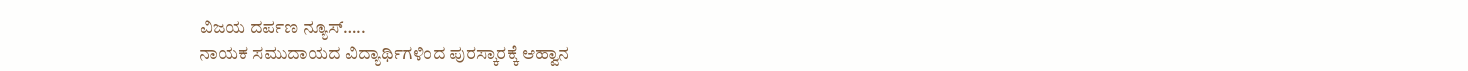ವಿಜಯ ದರ್ಪಣ ನ್ಯೂಸ್…..
ನಾಯಕ ಸಮುದಾಯದ ವಿದ್ಯಾರ್ಥಿಗಳಿಂದ ಪುರಸ್ಕಾರಕ್ಕೆ ಆಹ್ವಾನ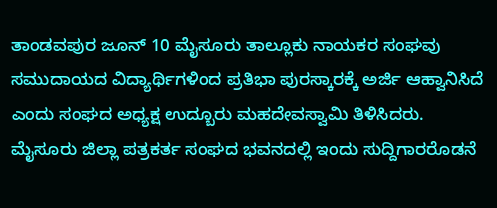ತಾಂಡವಪುರ ಜೂನ್ 10 ಮೈಸೂರು ತಾಲ್ಲೂಕು ನಾಯಕರ ಸಂಘವು ಸಮುದಾಯದ ವಿದ್ಯಾರ್ಥಿಗಳಿಂದ ಪ್ರತಿಭಾ ಪುರಸ್ಕಾರಕ್ಕೆ ಅರ್ಜಿ ಆಹ್ವಾನಿಸಿದೆ ಎಂದು ಸಂಘದ ಅಧ್ಯಕ್ಷ ಉದ್ಬೂರು ಮಹದೇವಸ್ವಾಮಿ ತಿಳಿಸಿದರು.
ಮೈಸೂರು ಜಿಲ್ಲಾ ಪತ್ರಕರ್ತ ಸಂಘದ ಭವನದಲ್ಲಿ ಇಂದು ಸುದ್ದಿಗಾರರೊಡನೆ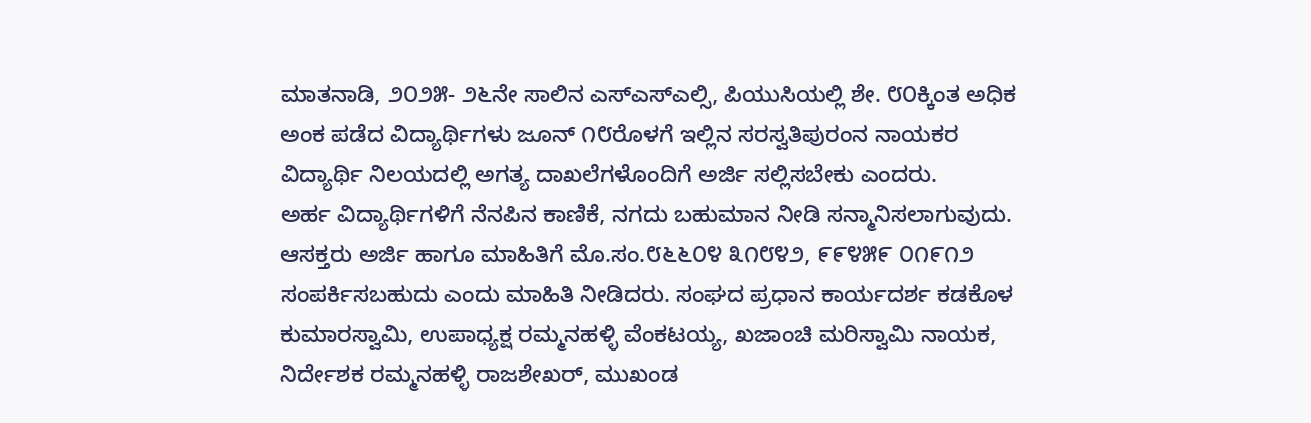ಮಾತನಾಡಿ, ೨೦೨೫- ೨೬ನೇ ಸಾಲಿನ ಎಸ್ಎಸ್ಎಲ್ಸಿ, ಪಿಯುಸಿಯಲ್ಲಿ ಶೇ. ೮೦ಕ್ಕಿಂತ ಅಧಿಕ ಅಂಕ ಪಡೆದ ವಿದ್ಯಾರ್ಥಿಗಳು ಜೂನ್ ೧೮ರೊಳಗೆ ಇಲ್ಲಿನ ಸರಸ್ವತಿಪುರಂನ ನಾಯಕರ ವಿದ್ಯಾರ್ಥಿ ನಿಲಯದಲ್ಲಿ ಅಗತ್ಯ ದಾಖಲೆಗಳೊಂದಿಗೆ ಅರ್ಜಿ ಸಲ್ಲಿಸಬೇಕು ಎಂದರು.
ಅರ್ಹ ವಿದ್ಯಾರ್ಥಿಗಳಿಗೆ ನೆನಪಿನ ಕಾಣಿಕೆ, ನಗದು ಬಹುಮಾನ ನೀಡಿ ಸನ್ಮಾನಿಸಲಾಗುವುದು. ಆಸಕ್ತರು ಅರ್ಜಿ ಹಾಗೂ ಮಾಹಿತಿಗೆ ಮೊ.ಸಂ.೮೬೬೦೪ ೩೧೮೪೨, ೯೯೪೫೯ ೦೧೯೧೨ ಸಂಪರ್ಕಿಸಬಹುದು ಎಂದು ಮಾಹಿತಿ ನೀಡಿದರು. ಸಂಘದ ಪ್ರಧಾನ ಕಾರ್ಯದರ್ಶ ಕಡಕೊಳ ಕುಮಾರಸ್ವಾಮಿ, ಉಪಾಧ್ಯಕ್ಷ ರಮ್ಮನಹಳ್ಳಿ ವೆಂಕಟಯ್ಯ, ಖಜಾಂಚಿ ಮರಿಸ್ವಾಮಿ ನಾಯಕ, ನಿರ್ದೇಶಕ ರಮ್ಮನಹಳ್ಳಿ ರಾಜಶೇಖರ್, ಮುಖಂಡ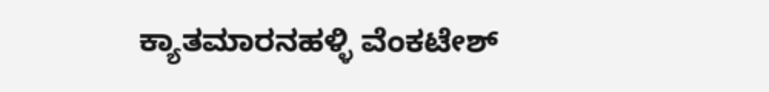ಕ್ಯಾತಮಾರನಹಳ್ಳಿ ವೆಂಕಟೇಶ್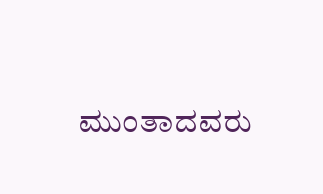ಮುಂತಾದವರು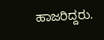ಹಾಜರಿದ್ದರು.